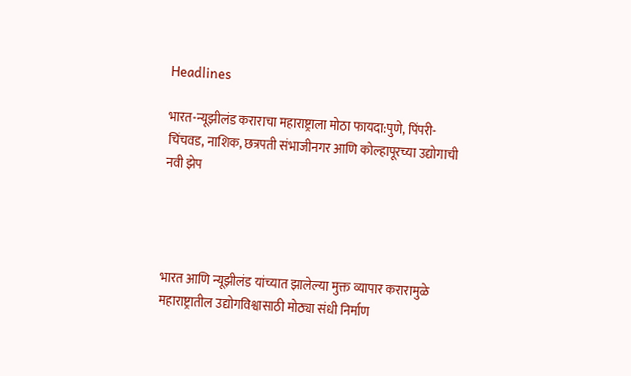Headlines

भारत-न्यूझीलंड कराराचा महाराष्ट्राला मोठा फायदा:पुणे, पिंपरी-चिंचवड, नाशिक, छत्रपती संभाजीनगर आणि कोल्हापूरच्या उद्योगाची नवी झेप




भारत आणि न्यूझीलंड यांच्यात झालेल्या मुक्त व्यापार करारामुळे महाराष्ट्रातील उद्योगविश्वासाठी मोठ्या संधी निर्माण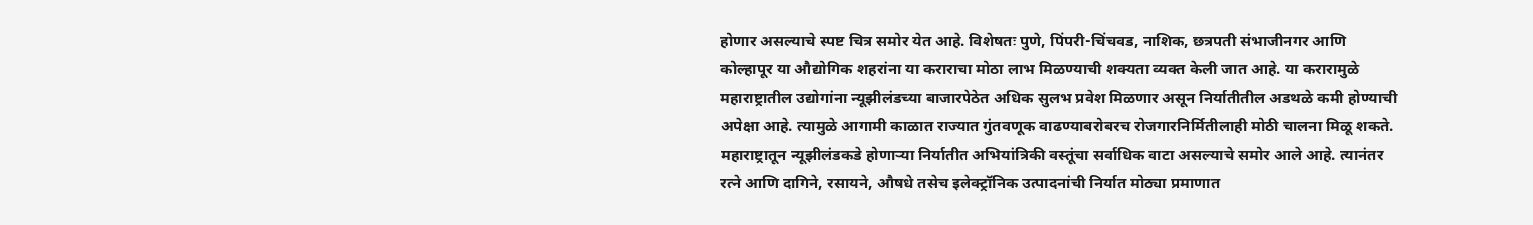होणार असल्याचे स्पष्ट चित्र समोर येत आहे. विशेषतः पुणे, पिंपरी-चिंचवड, नाशिक, छत्रपती संभाजीनगर आणि कोल्हापूर या औद्योगिक शहरांना या कराराचा मोठा लाभ मिळण्याची शक्यता व्यक्त केली जात आहे. या करारामुळे महाराष्ट्रातील उद्योगांना न्यूझीलंडच्या बाजारपेठेत अधिक सुलभ प्रवेश मिळणार असून निर्यातीतील अडथळे कमी होण्याची अपेक्षा आहे. त्यामुळे आगामी काळात राज्यात गुंतवणूक वाढण्याबरोबरच रोजगारनिर्मितीलाही मोठी चालना मिळू शकते. महाराष्ट्रातून न्यूझीलंडकडे होणाऱ्या निर्यातीत अभियांत्रिकी वस्तूंचा सर्वाधिक वाटा असल्याचे समोर आले आहे. त्यानंतर रत्ने आणि दागिने, रसायने, औषधे तसेच इलेक्ट्रॉनिक उत्पादनांची निर्यात मोठ्या प्रमाणात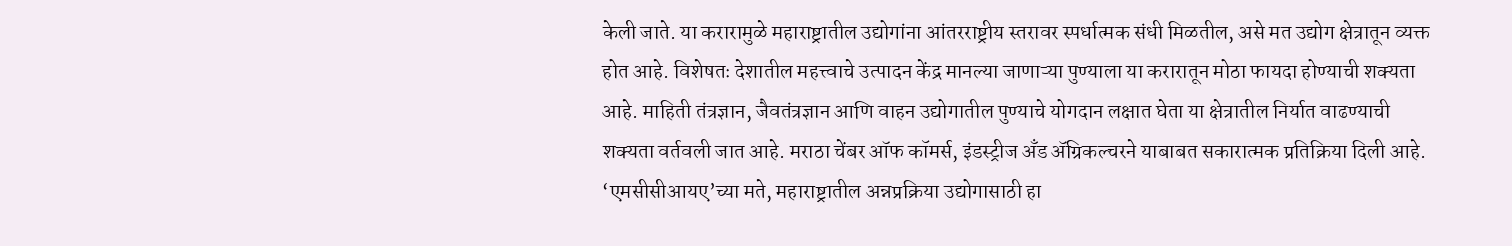केली जाते. या करारामुळे महाराष्ट्रातील उद्योगांना आंतरराष्ट्रीय स्तरावर स्पर्धात्मक संधी मिळतील, असे मत उद्योग क्षेत्रातून व्यक्त होत आहे. विशेषतः देशातील महत्त्वाचे उत्पादन केंद्र मानल्या जाणाऱ्या पुण्याला या करारातून मोठा फायदा होण्याची शक्यता आहे. माहिती तंत्रज्ञान, जैवतंत्रज्ञान आणि वाहन उद्योगातील पुण्याचे योगदान लक्षात घेता या क्षेत्रातील निर्यात वाढण्याची शक्यता वर्तवली जात आहे. मराठा चेंबर ऑफ कॉमर्स, इंडस्ट्रीज अँड ॲग्रिकल्चरने याबाबत सकारात्मक प्रतिक्रिया दिली आहे. ‘एमसीसीआयए’च्या मते, महाराष्ट्रातील अन्नप्रक्रिया उद्योगासाठी हा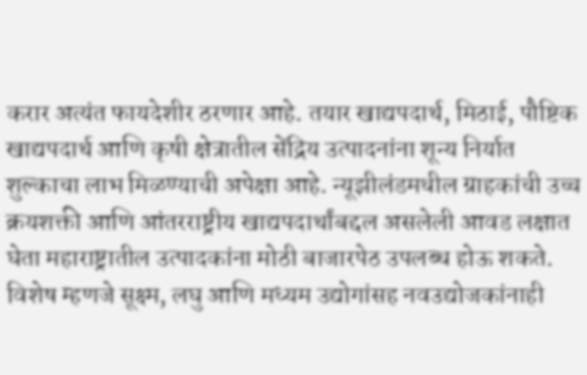करार अत्यंत फायदेशीर ठरणार आहे. तयार खाद्यपदार्थ, मिठाई, पौष्टिक खाद्यपदार्थ आणि कृषी क्षेत्रातील सेंद्रिय उत्पादनांना शून्य निर्यात शुल्काचा लाभ मिळण्याची अपेक्षा आहे. न्यूझीलंडमधील ग्राहकांची उच्च क्रयशक्ती आणि आंतरराष्ट्रीय खाद्यपदार्थांबद्दल असलेली आवड लक्षात घेता महाराष्ट्रातील उत्पादकांना मोठी बाजारपेठ उपलब्ध होऊ शकते. विशेष म्हणजे सूक्ष्म, लघु आणि मध्यम उद्योगांसह नवउद्योजकांनाही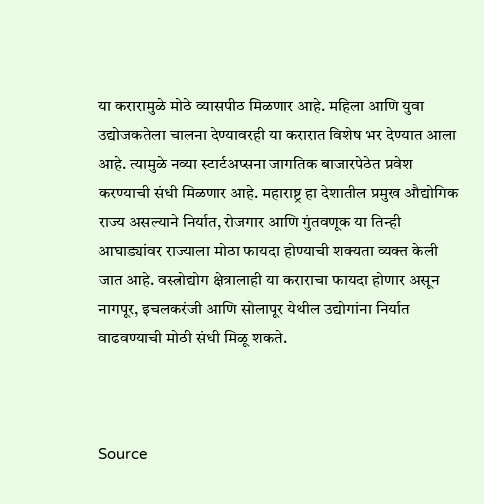या करारामुळे मोठे व्यासपीठ मिळणार आहे. महिला आणि युवा उद्योजकतेला चालना देण्यावरही या करारात विशेष भर देण्यात आला आहे. त्यामुळे नव्या स्टार्टअप्सना जागतिक बाजारपेठेत प्रवेश करण्याची संधी मिळणार आहे. महाराष्ट्र हा देशातील प्रमुख औद्योगिक राज्य असल्याने निर्यात, रोजगार आणि गुंतवणूक या तिन्ही आघाड्यांवर राज्याला मोठा फायदा होण्याची शक्यता व्यक्त केली जात आहे. वस्त्रोद्योग क्षेत्रालाही या कराराचा फायदा होणार असून नागपूर, इचलकरंजी आणि सोलापूर येथील उद्योगांना निर्यात वाढवण्याची मोठी संधी मिळू शकते.



Source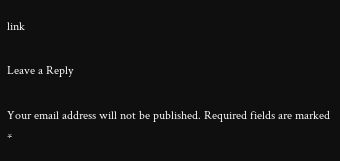link

Leave a Reply

Your email address will not be published. Required fields are marked *